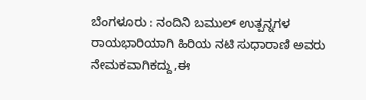ಬೆಂಗಳೂರು : ನಂದಿನಿ ಬಮುಲ್ ಉತ್ಪನ್ನಗಳ ರಾಯಭಾರಿಯಾಗಿ ಹಿರಿಯ ನಟಿ ಸುಧಾರಾಣಿ ಅವರು ನೇಮಕವಾಗಿಕದ್ದು,ಈ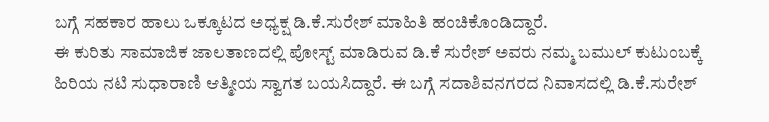ಬಗ್ಗೆ ಸಹಕಾರ ಹಾಲು ಒಕ್ಕೂಟದ ಅಧ್ಯಕ್ಷ ಡಿ.ಕೆ.ಸುರೇಶ್ ಮಾಹಿತಿ ಹಂಚಿಕೊಂಡಿದ್ದಾರೆ.
ಈ ಕುರಿತು ಸಾಮಾಜಿಕ ಜಾಲತಾಣದಲ್ಲಿ ಪೋಸ್ಟ್ ಮಾಡಿರುವ ಡಿ.ಕೆ ಸುರೇಶ್ ಅವರು ನಮ್ಮ ಬಮುಲ್ ಕುಟುಂಬಕ್ಕೆ ಹಿರಿಯ ನಟಿ ಸುಧಾರಾಣಿ ಆತ್ಮೀಯ ಸ್ವಾಗತ ಬಯಸಿದ್ದಾರೆ. ಈ ಬಗ್ಗೆ ಸದಾಶಿವನಗರದ ನಿವಾಸದಲ್ಲಿ ಡಿ.ಕೆ.ಸುರೇಶ್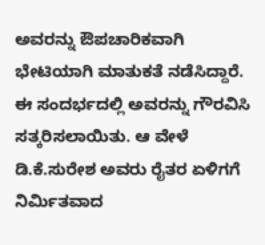ಅವರನ್ನು ಔಪಚಾರಿಕವಾಗಿ ಭೇಟಿಯಾಗಿ ಮಾತುಕತೆ ನಡೆಸಿದ್ದಾರೆ.
ಈ ಸಂದರ್ಭದಲ್ಲಿ ಅವರನ್ನು ಗೌರವಿಸಿ ಸತ್ಕರಿಸಲಾಯಿತು. ಆ ವೇಳೆ ಡಿ.ಕೆ.ಸುರೇಶ ಅವರು ರೈತರ ಏಳಿಗಗೆ ನಿರ್ಮಿತವಾದ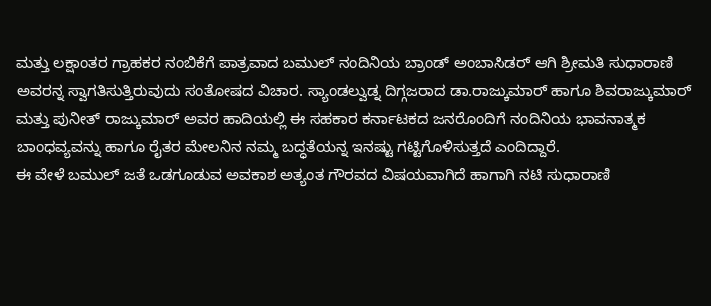ಮತ್ತು ಲಕ್ಷಾಂತರ ಗ್ರಾಹಕರ ನಂಬಿಕೆಗೆ ಪಾತ್ರವಾದ ಬಮುಲ್ ನಂದಿನಿಯ ಬ್ರಾಂಡ್ ಅಂಬಾಸಿಡರ್ ಆಗಿ ಶ್ರೀಮತಿ ಸುಧಾರಾಣಿ ಅವರನ್ನ ಸ್ವಾಗತಿಸುತ್ತಿರುವುದು ಸಂತೋಷದ ವಿಚಾರ. ಸ್ಯಾಂಡಲ್ವುಡ್ನ ದಿಗ್ಗಜರಾದ ಡಾ.ರಾಜ್ಕುಮಾರ್ ಹಾಗೂ ಶಿವರಾಜ್ಕುಮಾರ್ ಮತ್ತು ಪುನೀತ್ ರಾಜ್ಕುಮಾರ್ ಅವರ ಹಾದಿಯಲ್ಲಿ ಈ ಸಹಕಾರ ಕರ್ನಾಟಕದ ಜನರೊಂದಿಗೆ ನಂದಿನಿಯ ಭಾವನಾತ್ಮಕ ಬಾಂಧವ್ಯವನ್ನು ಹಾಗೂ ರೈತರ ಮೇಲನಿನ ನಮ್ಮ ಬದ್ಧತೆಯನ್ನ ಇನಷ್ಟು ಗಟ್ಟಿಗೊಳಿಸುತ್ತದೆ ಎಂದಿದ್ದಾರೆ.
ಈ ವೇಳೆ ಬಮುಲ್ ಜತೆ ಒಡಗೂಡುವ ಅವಕಾಶ ಅತ್ಯಂತ ಗೌರವದ ವಿಷಯವಾಗಿದೆ ಹಾಗಾಗಿ ನಟಿ ಸುಧಾರಾಣಿ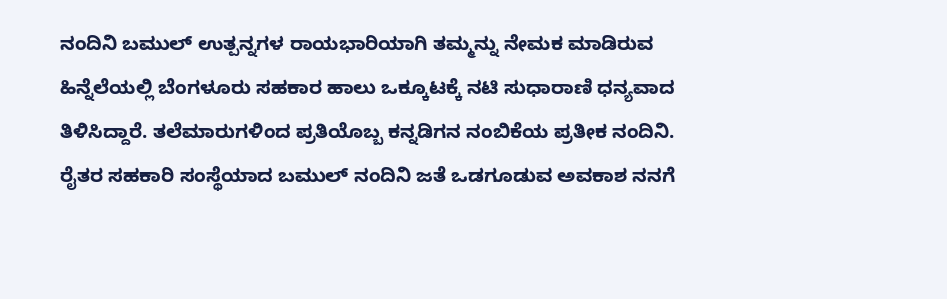ನಂದಿನಿ ಬಮುಲ್ ಉತ್ಪನ್ನಗಳ ರಾಯಭಾರಿಯಾಗಿ ತಮ್ಮನ್ನು ನೇಮಕ ಮಾಡಿರುವ ಹಿನ್ನೆಲೆಯಲ್ಲಿ ಬೆಂಗಳೂರು ಸಹಕಾರ ಹಾಲು ಒಕ್ಕೂಟಕ್ಕೆ ನಟಿ ಸುಧಾರಾಣಿ ಧನ್ಯವಾದ ತಿಳಿಸಿದ್ದಾರೆ. ತಲೆಮಾರುಗಳಿಂದ ಪ್ರತಿಯೊಬ್ಬ ಕನ್ನಡಿಗನ ನಂಬಿಕೆಯ ಪ್ರತೀಕ ನಂದಿನಿ. ರೈತರ ಸಹಕಾರಿ ಸಂಸ್ಥೆಯಾದ ಬಮುಲ್ ನಂದಿನಿ ಜತೆ ಒಡಗೂಡುವ ಅವಕಾಶ ನನಗೆ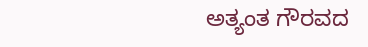ಅತ್ಯಂತ ಗೌರವದ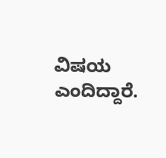ವಿಷಯ ಎಂದಿದ್ದಾರೆ.